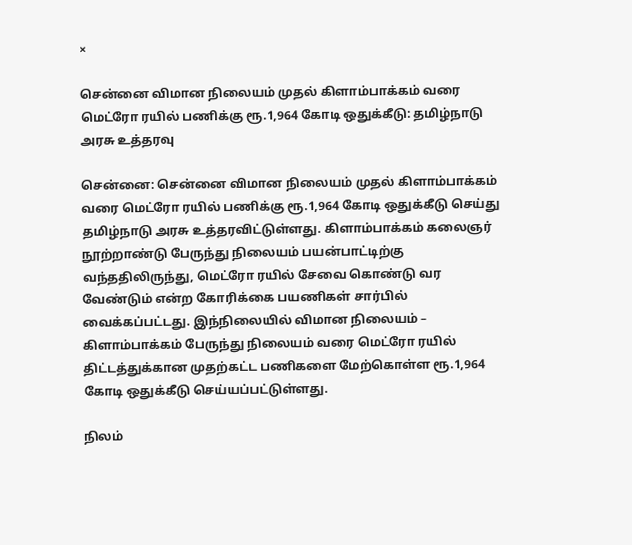×

சென்னை விமான நிலையம் முதல் கிளாம்பாக்கம் வரை மெட்ரோ ரயில் பணிக்கு ரூ.1,964 கோடி ஒதுக்கீடு: தமிழ்நாடு அரசு உத்தரவு

சென்னை: சென்னை விமான நிலையம் முதல் கிளாம்பாக்கம் வரை மெட்ரோ ரயில் பணிக்கு ரூ.1,964 கோடி ஒதுக்கீடு செய்து தமிழ்நாடு அரசு உத்தரவிட்டுள்ளது. கிளாம்பாக்கம் கலைஞர் நூற்றாண்டு பேருந்து நிலையம் பயன்பாட்டிற்கு வந்ததிலிருந்து, மெட்ரோ ரயில் சேவை கொண்டு வர வேண்டும் என்ற கோரிக்கை பயணிகள் சார்பில் வைக்கப்பட்டது. இந்நிலையில் விமான நிலையம் – கிளாம்பாக்கம் பேருந்து நிலையம் வரை மெட்ரோ ரயில் திட்டத்துக்கான முதற்கட்ட பணிகளை மேற்கொள்ள ரூ.1,964 கோடி ஒதுக்கீடு செய்யப்பட்டுள்ளது.

நிலம்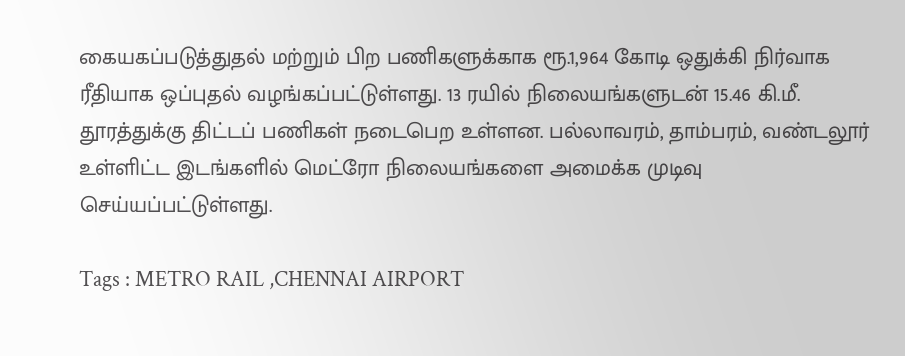கையகப்படுத்துதல் மற்றும் பிற பணிகளுக்காக ரூ.1,964 கோடி ஒதுக்கி நிர்வாக ரீதியாக ஒப்புதல் வழங்கப்பட்டுள்ளது. 13 ரயில் நிலையங்களுடன் 15.46 கி.மீ. தூரத்துக்கு திட்டப் பணிகள் நடைபெற உள்ளன. பல்லாவரம், தாம்பரம், வண்டலூர் உள்ளிட்ட இடங்களில் மெட்ரோ நிலையங்களை அமைக்க முடிவு செய்யப்பட்டுள்ளது.

Tags : METRO RAIL ,CHENNAI AIRPORT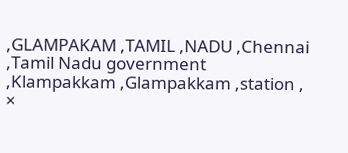,GLAMPAKAM ,TAMIL ,NADU ,Chennai ,Tamil Nadu government ,Klampakkam ,Glampakkam ,station ,
×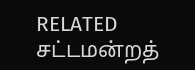RELATED சட்டமன்றத்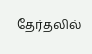தேர்தலில்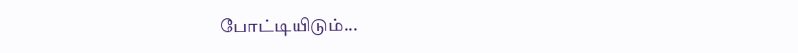போட்டியிடும்...